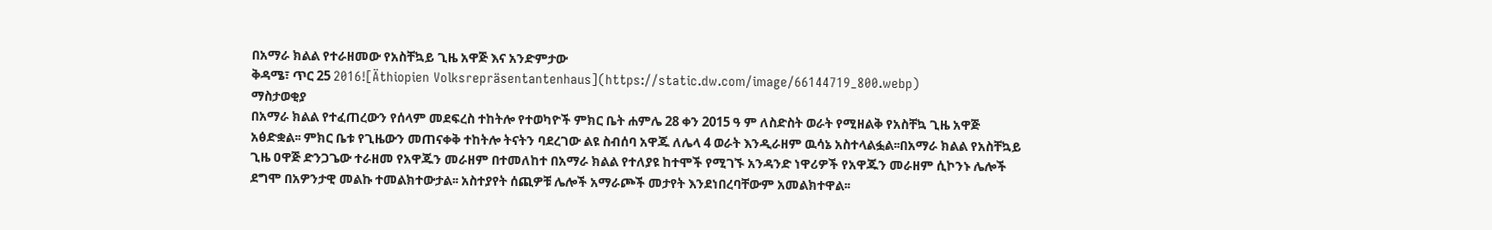በአማራ ክልል የተራዘመው የአስቸኳይ ጊዜ አዋጅ እና አንድምታው
ቅዳሜ፣ ጥር 25 2016![Äthiopien Volksrepräsentantenhaus](https://static.dw.com/image/66144719_800.webp)
ማስታወቂያ
በአማራ ክልል የተፈጠረውን የሰላም መደፍረስ ተከትሎ የተወካዮች ምክር ቤት ሐምሌ 28 ቀን 2015 ዓ ም ለስድስት ወራት የሚዘልቅ የአስቸኳ ጊዜ አዋጅ አፅድቋል፡፡ ምክር ቤቱ የጊዜውን መጠናቀቅ ተከትሎ ትናትን ባደረገው ልዩ ስብሰባ አዋጁ ለሌላ 4 ወራት እንዲራዘም ዉሳኔ አስተላልፏል፡፡በአማራ ክልል የአስቸኳይ ጊዜ ዐዋጅ ድንጋጌው ተራዘመ የአዋጁን መራዘም በተመለከተ በአማራ ክልል የተለያዩ ከተሞች የሚገኙ አንዳንድ ነዋሪዎች የአዋጁን መራዘም ሲኮንኑ ሌሎች ደግሞ በአዎንታዊ መልኩ ተመልክተውታል፡፡ አስተያየት ሰጪዎቹ ሌሎች አማራጮች መታየት እንደነበረባቸውም አመልክተዋል፡፡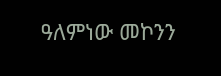ዓለምነው መኮንን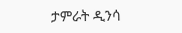ታምራት ዲንሳ